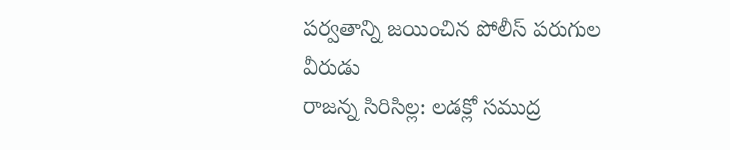పర్వతాన్ని జయించిన పోలీస్ పరుగుల వీరుడు
రాజన్న సిరిసిల్ల: లడక్లో సముద్ర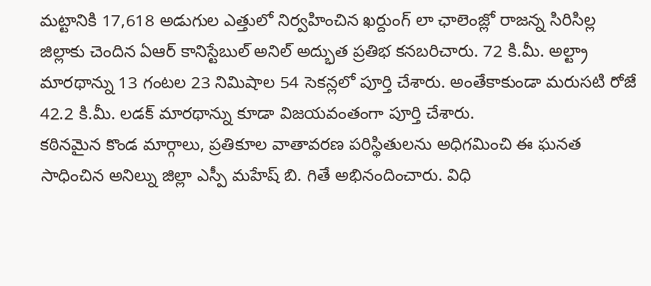మట్టానికి 17,618 అడుగుల ఎత్తులో నిర్వహించిన ఖర్దుంగ్ లా ఛాలెంజ్లో రాజన్న సిరిసిల్ల జిల్లాకు చెందిన ఏఆర్ కానిస్టేబుల్ అనిల్ అద్భుత ప్రతిభ కనబరిచారు. 72 కి.మీ. అల్ట్రా మారథాన్ను 13 గంటల 23 నిమిషాల 54 సెకన్లలో పూర్తి చేశారు. అంతేకాకుండా మరుసటి రోజే 42.2 కి.మీ. లడక్ మారథాన్ను కూడా విజయవంతంగా పూర్తి చేశారు.
కఠినమైన కొండ మార్గాలు, ప్రతికూల వాతావరణ పరిస్థితులను అధిగమించి ఈ ఘనత సాధించిన అనిల్ను జిల్లా ఎస్పీ మహేష్ బి. గితే అభినందించారు. విధి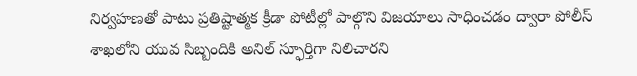నిర్వహణతో పాటు ప్రతిష్టాత్మక క్రీడా పోటీల్లో పాల్గొని విజయాలు సాధించడం ద్వారా పోలీస్ శాఖలోని యువ సిబ్బందికి అనిల్ స్ఫూర్తిగా నిలిచారని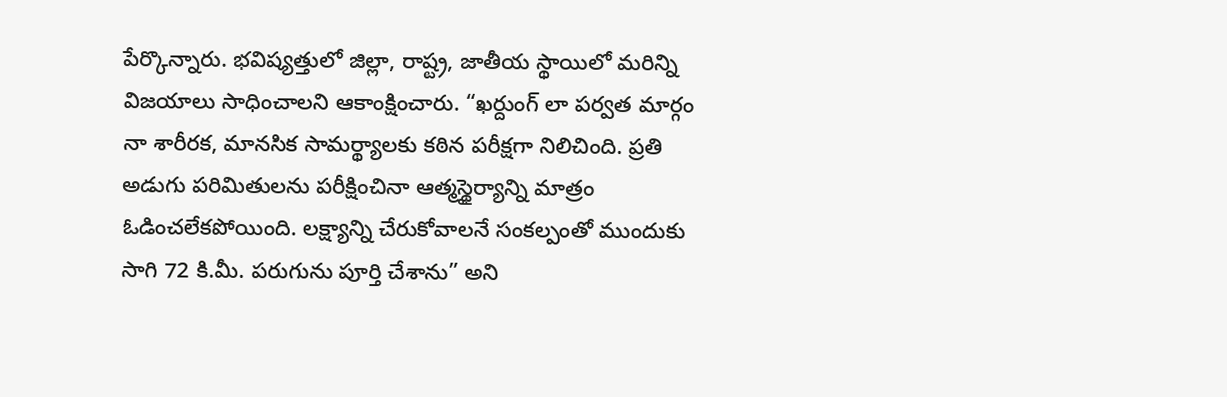పేర్కొన్నారు. భవిష్యత్తులో జిల్లా, రాష్ట్ర, జాతీయ స్థాయిలో మరిన్ని విజయాలు సాధించాలని ఆకాంక్షించారు. “ఖర్దుంగ్ లా పర్వత మార్గం నా శారీరక, మానసిక సామర్థ్యాలకు కఠిన పరీక్షగా నిలిచింది. ప్రతి అడుగు పరిమితులను పరీక్షించినా ఆత్మస్థైర్యాన్ని మాత్రం ఓడించలేకపోయింది. లక్ష్యాన్ని చేరుకోవాలనే సంకల్పంతో ముందుకు సాగి 72 కి.మీ. పరుగును పూర్తి చేశాను” అని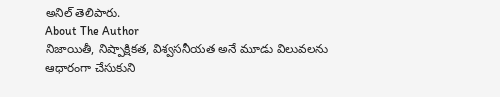అనిల్ తెలిపారు.
About The Author
నిజాయితీ, నిష్పాక్షికత, విశ్వసనీయత అనే మూడు విలువలను ఆధారంగా చేసుకుని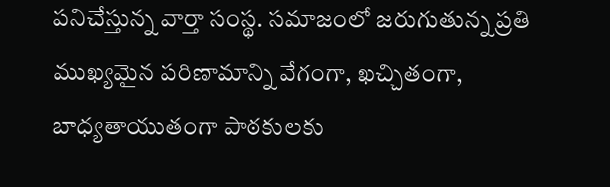పనిచేస్తున్న వార్తా సంస్థ. సమాజంలో జరుగుతున్న ప్రతి ముఖ్యమైన పరిణామాన్ని వేగంగా, ఖచ్చితంగా, బాధ్యతాయుతంగా పాఠకులకు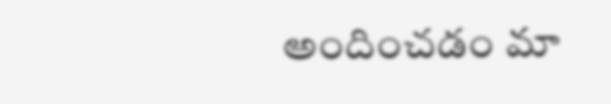అందించడం మా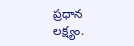ప్రధాన లక్ష్యం.